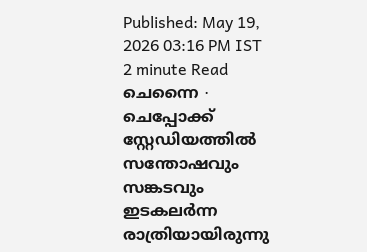Published: May 19, 2026 03:16 PM IST
2 minute Read
ചെന്നൈ ∙ ചെപ്പോക്ക് സ്റ്റേഡിയത്തിൽ സന്തോഷവും സങ്കടവും ഇടകലർന്ന രാത്രിയായിരുന്നു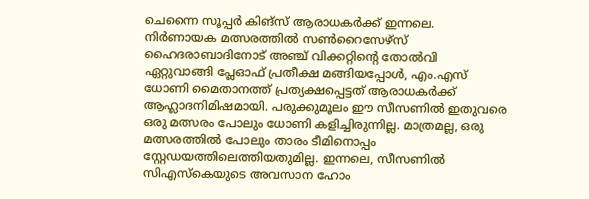ചെന്നൈ സൂപ്പർ കിങ്സ് ആരാധകർക്ക് ഇന്നലെ. നിർണായക മത്സരത്തിൽ സൺറൈസേഴ്സ് ഹൈദരാബാദിനോട് അഞ്ച് വിക്കറ്റിന്റെ തോൽവി ഏറ്റുവാങ്ങി പ്ലേഓഫ് പ്രതീക്ഷ മങ്ങിയപ്പോൾ, എം.എസ് ധോണി മൈതാനത്ത് പ്രത്യക്ഷപ്പെട്ടത് ആരാധകർക്ക് ആഹ്ലാദനിമിഷമായി. പരുക്കുമൂലം ഈ സീസണിൽ ഇതുവരെ ഒരു മത്സരം പോലും ധോണി കളിച്ചിരുന്നില്ല. മാത്രമല്ല, ഒരു മത്സരത്തിൽ പോലും താരം ടീമിനൊപ്പം സ്റ്റേഡയത്തിലെത്തിയതുമില്ല. ഇന്നലെ, സീസണിൽ സിഎസ്കെയുടെ അവസാന ഹോം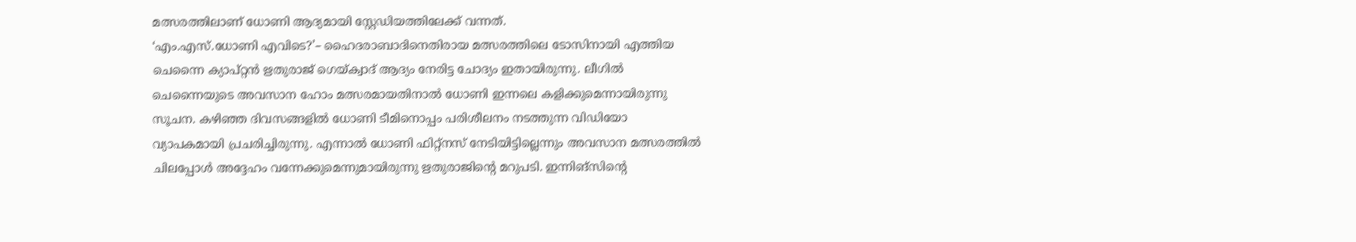മത്സരത്തിലാണ് ധോണി ആദ്യമായി സ്റ്റേഡിയത്തിലേക്ക് വന്നത്.
‘എം.എസ്.ധോണി എവിടെ?’– ഹൈദരാബാദിനെതിരായ മത്സരത്തിലെ ടോസിനായി എത്തിയ ചെന്നൈ ക്യാപ്റ്റൻ ഋതുരാജ് ഗെയ്ക്വാദ് ആദ്യം നേരിട്ട ചോദ്യം ഇതായിരുന്നു. ലീഗിൽ ചെന്നൈയുടെ അവസാന ഹോം മത്സരമായതിനാൽ ധോണി ഇന്നലെ കളിക്കുമെന്നായിരുന്നു സൂചന. കഴിഞ്ഞ ദിവസങ്ങളിൽ ധോണി ടീമിനൊപ്പം പരിശീലനം നടത്തുന്ന വിഡിയോ വ്യാപകമായി പ്രചരിച്ചിരുന്നു. എന്നാൽ ധോണി ഫിറ്റ്നസ് നേടിയിട്ടില്ലെന്നും അവസാന മത്സരത്തിൽ ചിലപ്പോൾ അദ്ദേഹം വന്നേക്കുമെന്നുമായിരുന്നു ഋതുരാജിന്റെ മറുപടി. ഇന്നിങ്സിന്റെ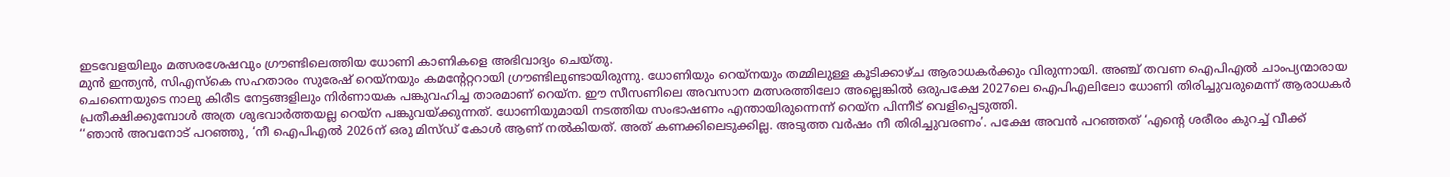ഇടവേളയിലും മത്സരശേഷവും ഗ്രൗണ്ടിലെത്തിയ ധോണി കാണികളെ അഭിവാദ്യം ചെയ്തു.
മുൻ ഇന്ത്യൻ, സിഎസ്കെ സഹതാരം സുരേഷ് റെയ്നയും കമന്റേറ്ററായി ഗ്രൗണ്ടിലുണ്ടായിരുന്നു. ധോണിയും റെയ്നയും തമ്മിലുള്ള കൂടിക്കാഴ്ച ആരാധകർക്കും വിരുന്നായി. അഞ്ച് തവണ ഐപിഎൽ ചാംപ്യന്മാരായ ചെന്നൈയുടെ നാലു കിരീട നേട്ടങ്ങളിലും നിർണായക പങ്കുവഹിച്ച താരമാണ് റെയ്ന. ഈ സീസണിലെ അവസാന മത്സരത്തിലോ അല്ലെങ്കിൽ ഒരുപക്ഷേ 2027ലെ ഐപിഎലിലോ ധോണി തിരിച്ചുവരുമെന്ന് ആരാധകർ പ്രതീക്ഷിക്കുമ്പോൾ അത്ര ശുഭവാർത്തയല്ല റെയ്ന പങ്കുവയ്ക്കുന്നത്. ധോണിയുമായി നടത്തിയ സംഭാഷണം എന്തായിരുന്നെന്ന് റെയ്ന പിന്നീട് വെളിപ്പെടുത്തി.
‘‘ഞാൻ അവനോട് പറഞ്ഞു, ‘നീ ഐപിഎൽ 2026ന് ഒരു മിസ്ഡ് കോൾ ആണ് നൽകിയത്. അത് കണക്കിലെടുക്കില്ല. അടുത്ത വർഷം നീ തിരിച്ചുവരണം’. പക്ഷേ അവൻ പറഞ്ഞത് ‘എന്റെ ശരീരം കുറച്ച് വീക്ക്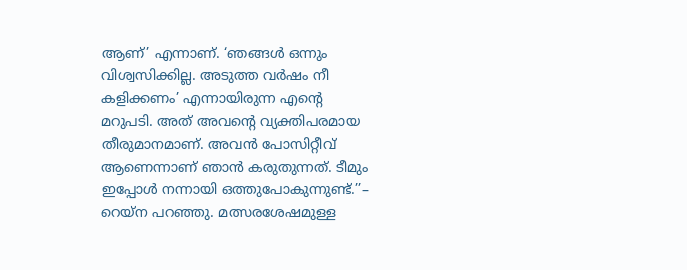ആണ്’ എന്നാണ്. ‘ഞങ്ങൾ ഒന്നും വിശ്വസിക്കില്ല. അടുത്ത വർഷം നീ കളിക്കണം’ എന്നായിരുന്ന എന്റെ മറുപടി. അത് അവന്റെ വ്യക്തിപരമായ തീരുമാനമാണ്. അവൻ പോസിറ്റീവ് ആണെന്നാണ് ഞാൻ കരുതുന്നത്. ടീമും ഇപ്പോൾ നന്നായി ഒത്തുപോകുന്നുണ്ട്.’’– റെയ്ന പറഞ്ഞു. മത്സരശേഷമുള്ള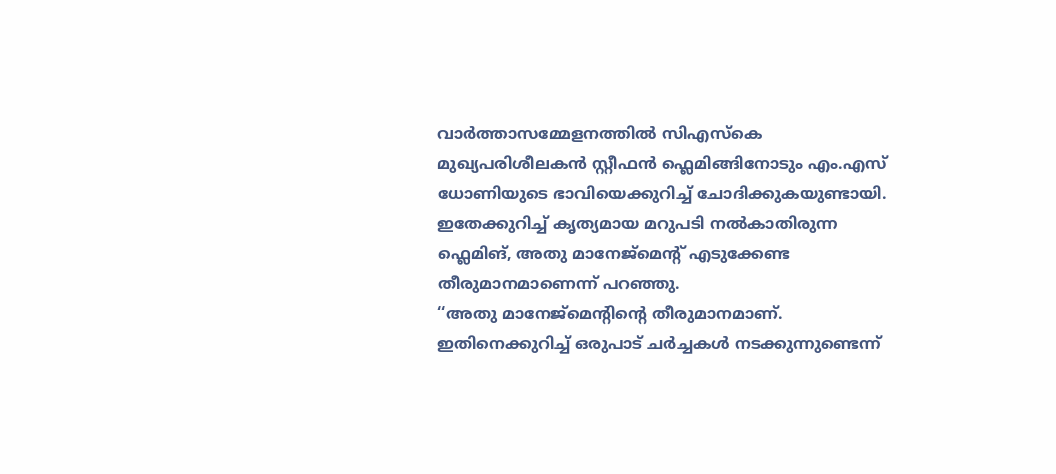വാർത്താസമ്മേളനത്തിൽ സിഎസ്കെ മുഖ്യപരിശീലകൻ സ്റ്റീഫൻ ഫ്ലെമിങ്ങിനോടും എം.എസ് ധോണിയുടെ ഭാവിയെക്കുറിച്ച് ചോദിക്കുകയുണ്ടായി. ഇതേക്കുറിച്ച് കൃത്യമായ മറുപടി നൽകാതിരുന്ന ഫ്ലെമിങ്, അതു മാനേജ്മെന്റ് എടുക്കേണ്ട തീരുമാനമാണെന്ന് പറഞ്ഞു.
‘‘അതു മാനേജ്മെന്റിന്റെ തീരുമാനമാണ്. ഇതിനെക്കുറിച്ച് ഒരുപാട് ചർച്ചകൾ നടക്കുന്നുണ്ടെന്ന്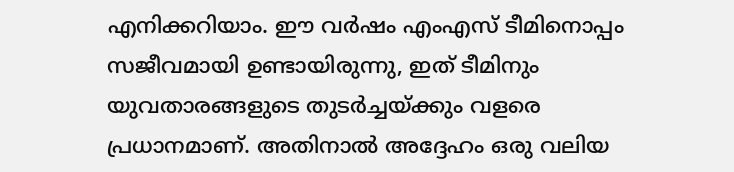എനിക്കറിയാം. ഈ വർഷം എംഎസ് ടീമിനൊപ്പം സജീവമായി ഉണ്ടായിരുന്നു, ഇത് ടീമിനും യുവതാരങ്ങളുടെ തുടർച്ചയ്ക്കും വളരെ പ്രധാനമാണ്. അതിനാൽ അദ്ദേഹം ഒരു വലിയ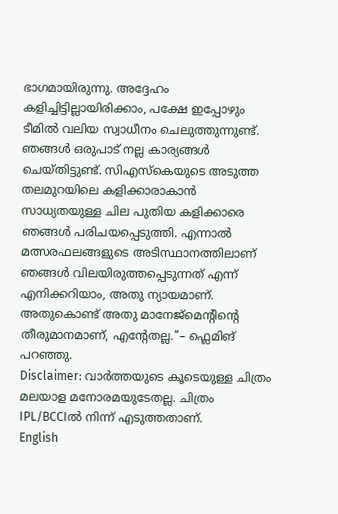ഭാഗമായിരുന്നു. അദ്ദേഹം കളിച്ചിട്ടില്ലായിരിക്കാം, പക്ഷേ ഇപ്പോഴും ടീമിൽ വലിയ സ്വാധീനം ചെലുത്തുന്നുണ്ട്. ഞങ്ങൾ ഒരുപാട് നല്ല കാര്യങ്ങൾ ചെയ്തിട്ടുണ്ട്. സിഎസ്കെയുടെ അടുത്ത തലമുറയിലെ കളിക്കാരാകാൻ സാധ്യതയുള്ള ചില പുതിയ കളിക്കാരെ ഞങ്ങൾ പരിചയപ്പെടുത്തി. എന്നാൽ മത്സരഫലങ്ങളുടെ അടിസ്ഥാനത്തിലാണ് ഞങ്ങൾ വിലയിരുത്തപ്പെടുന്നത് എന്ന് എനിക്കറിയാം, അതു ന്യായമാണ്. അതുകൊണ്ട് അതു മാനേജ്മെന്റിന്റെ തീരുമാനമാണ്, എന്റേതല്ല.’’– ഫ്ലെമിങ് പറഞ്ഞു.
Disclaimer: വാർത്തയുടെ കൂടെയുള്ള ചിത്രം മലയാള മനോരമയുടേതല്ല. ചിത്രം IPL/BCCIൽ നിന്ന് എടുത്തതാണ്.
English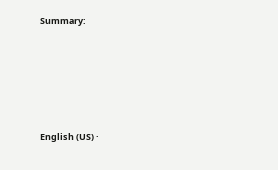Summary:







English (US) ·